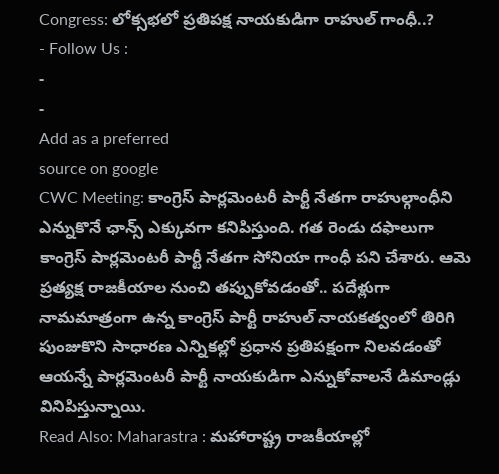Congress: లోక్సభలో ప్రతిపక్ష నాయకుడిగా రాహుల్ గాంధీ..?
- Follow Us :
-
-
Add as a preferred
source on google
CWC Meeting: కాంగ్రెస్ పార్లమెంటరీ పార్టీ నేతగా రాహుల్గాంధీని ఎన్నుకొనే ఛాన్స్ ఎక్కువగా కనిపిస్తుంది. గత రెండు దఫాలుగా కాంగ్రెస్ పార్లమెంటరీ పార్టీ నేతగా సోనియా గాంధీ పని చేశారు. ఆమె ప్రత్యక్ష రాజకీయాల నుంచి తప్పుకోవడంతో.. పదేళ్లుగా నామమాత్రంగా ఉన్న కాంగ్రెస్ పార్టీ రాహుల్ నాయకత్వంలో తిరిగి పుంజుకొని సాధారణ ఎన్నికల్లో ప్రధాన ప్రతిపక్షంగా నిలవడంతో ఆయన్నే పార్లమెంటరీ పార్టీ నాయకుడిగా ఎన్నుకోవాలనే డిమాండ్లు వినిపిస్తున్నాయి.
Read Also: Maharastra : మహారాష్ట్ర రాజకీయాల్లో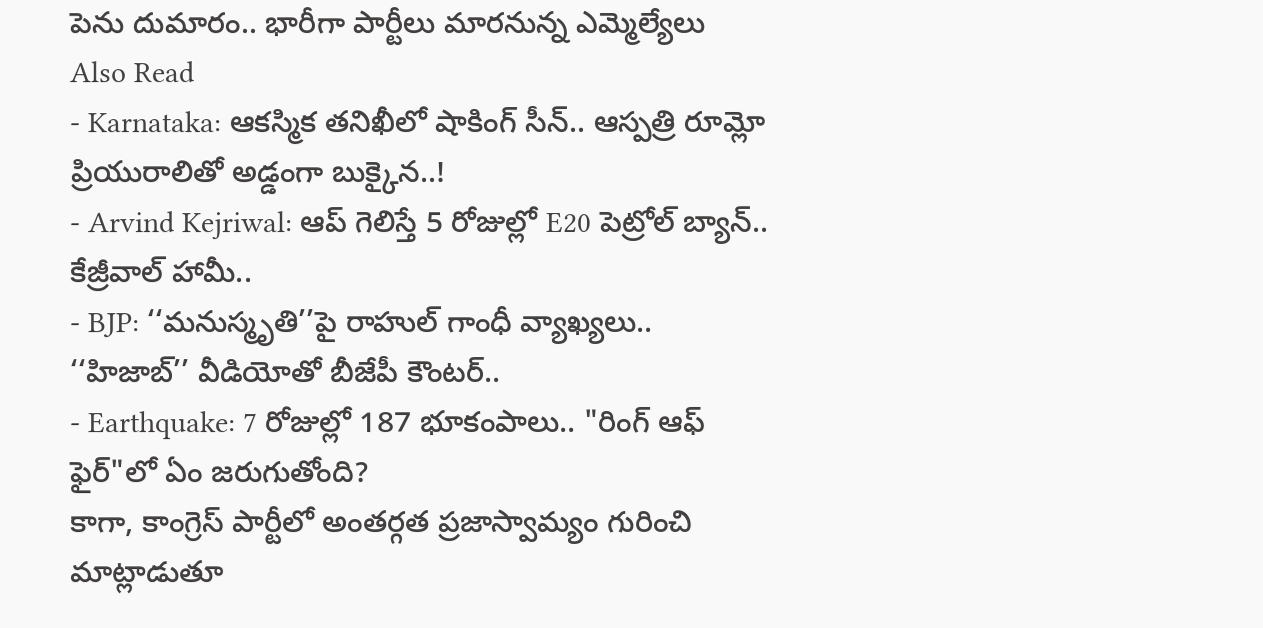పెను దుమారం.. భారీగా పార్టీలు మారనున్న ఎమ్మెల్యేలు
Also Read
- Karnataka: ఆకస్మిక తనిఖీలో షాకింగ్ సీన్.. ఆస్పత్రి రూమ్లో ప్రియురాలితో అడ్డంగా బుక్కైన..!
- Arvind Kejriwal: ఆప్ గెలిస్తే 5 రోజుల్లో E20 పెట్రోల్ బ్యాన్.. కేజ్రీవాల్ హామీ..
- BJP: ‘‘మనుస్మృతి’’పై రాహుల్ గాంధీ వ్యాఖ్యలు.. ‘‘హిజాబ్’’ వీడియోతో బీజేపీ కౌంటర్..
- Earthquake: 7 రోజుల్లో 187 భూకంపాలు.. "రింగ్ ఆఫ్ ఫైర్"లో ఏం జరుగుతోంది?
కాగా, కాంగ్రెస్ పార్టీలో అంతర్గత ప్రజాస్వామ్యం గురించి మాట్లాడుతూ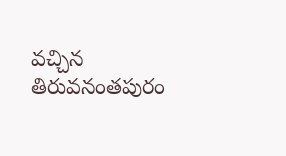వచ్చిన తిరువనంతపురం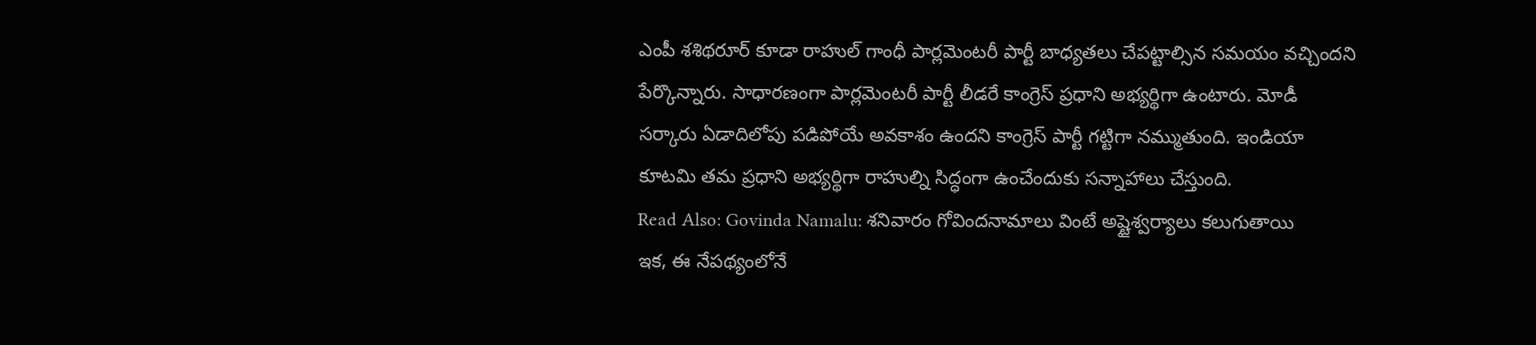ఎంపీ శశిథరూర్ కూడా రాహుల్ గాంధీ పార్లమెంటరీ పార్టీ బాధ్యతలు చేపట్టాల్సిన సమయం వచ్చిందని పేర్కొన్నారు. సాధారణంగా పార్లమెంటరీ పార్టీ లీడరే కాంగ్రెస్ ప్రధాని అభ్యర్థిగా ఉంటారు. మోడీ సర్కారు ఏడాదిలోపు పడిపోయే అవకాశం ఉందని కాంగ్రెస్ పార్టీ గట్టిగా నమ్ముతుంది. ఇండియా కూటమి తమ ప్రధాని అభ్యర్థిగా రాహుల్ని సిద్ధంగా ఉంచేందుకు సన్నాహాలు చేస్తుంది.
Read Also: Govinda Namalu: శనివారం గోవిందనామాలు వింటే అష్టైశ్వర్యాలు కలుగుతాయి
ఇక, ఈ నేపథ్యంలోనే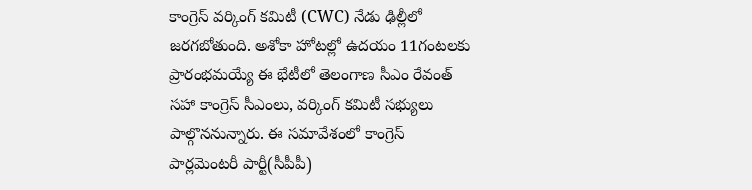కాంగ్రెస్ వర్కింగ్ కమిటీ (CWC) నేడు ఢిల్లీలో జరగబోతుంది. అశోకా హోటల్లో ఉదయం 11గంటలకు ప్రారంభమయ్యే ఈ భేటీలో తెలంగాణ సీఎం రేవంత్ సహా కాంగ్రెస్ సీఎంలు, వర్కింగ్ కమిటీ సభ్యులు పాల్గొననున్నారు. ఈ సమావేశంలో కాంగ్రెస్ పార్లమెంటరీ పార్టీ(సీపీపీ)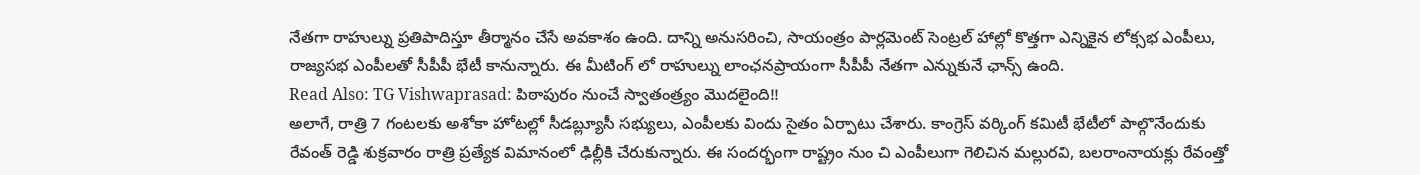నేతగా రాహుల్ను ప్రతిపాదిస్తూ తీర్మానం చేసే అవకాశం ఉంది. దాన్ని అనుసరించి, సాయంత్రం పార్లమెంట్ సెంట్రల్ హాల్లో కొత్తగా ఎన్నికైన లోక్సభ ఎంపీలు, రాజ్యసభ ఎంపీలతో సీపీపీ భేటీ కానున్నారు. ఈ మీటింగ్ లో రాహుల్ను లాంఛనప్రాయంగా సీపీపీ నేతగా ఎన్నుకునే ఛాన్స్ ఉంది.
Read Also: TG Vishwaprasad: పిఠాపురం నుంచే స్వాతంత్ర్యం మొదలైంది!!
అలాగే, రాత్రి 7 గంటలకు అశోకా హోటల్లో సీడబ్ల్యూసీ సభ్యులు, ఎంపీలకు విందు సైతం ఏర్పాటు చేశారు. కాంగ్రెస్ వర్కింగ్ కమిటీ భేటీలో పాల్గొనేందుకు రేవంత్ రెడ్డి శుక్రవారం రాత్రి ప్రత్యేక విమానంలో ఢిల్లీకి చేరుకున్నారు. ఈ సందర్భంగా రాష్ట్రం నుం చి ఎంపీలుగా గెలిచిన మల్లురవి, బలరాంనాయక్లు రేవంత్తో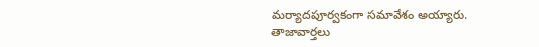మర్యాదపూర్వకంగా సమావేశం అయ్యారు.
తాజావార్తలు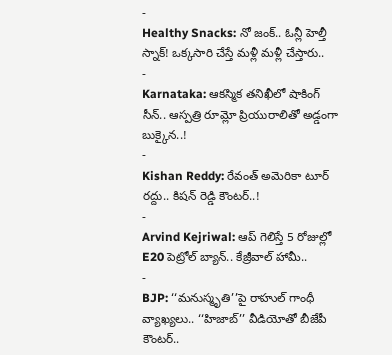-
Healthy Snacks: నో జంక్.. ఓన్లీ హెల్తీ స్నాక్! ఒక్కసారి చేస్తే మళ్లీ మళ్లీ చేస్తారు..
-
Karnataka: ఆకస్మిక తనిఖీలో షాకింగ్ సీన్.. ఆస్పత్రి రూమ్లో ప్రియురాలితో అడ్డంగా బుక్కైన..!
-
Kishan Reddy: రేవంత్ అమెరికా టూర్ రద్దు.. కిషన్ రెడ్డి కౌంటర్..!
-
Arvind Kejriwal: ఆప్ గెలిస్తే 5 రోజుల్లో E20 పెట్రోల్ బ్యాన్.. కేజ్రీవాల్ హామీ..
-
BJP: ‘‘మనుస్మృతి’’పై రాహుల్ గాంధీ వ్యాఖ్యలు.. ‘‘హిజాబ్’’ వీడియోతో బీజేపీ కౌంటర్..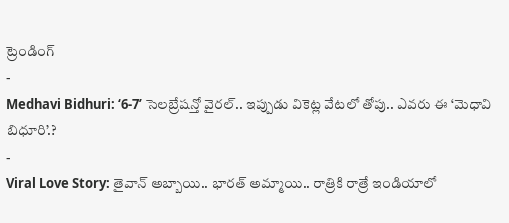ట్రెండింగ్
-
Medhavi Bidhuri: ‘6-7’ సెలబ్రేషన్తో వైరల్.. ఇప్పుడు వికెట్ల వేటలో తోపు.. ఎవరు ఈ ‘మెధావి బిధూరి’.?
-
Viral Love Story: తైవాన్ అబ్బాయి.. భారత్ అమ్మాయి.. రాత్రికి రాత్రే ఇండియాలో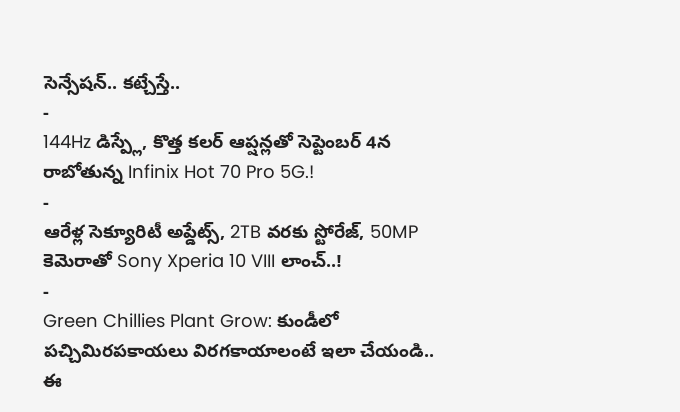సెన్సేషన్.. కట్చేస్తే..
-
144Hz డిస్ప్లే, కొత్త కలర్ ఆప్షన్లతో సెప్టెంబర్ 4న రాబోతున్న Infinix Hot 70 Pro 5G.!
-
ఆరేళ్ల సెక్యూరిటీ అప్డేట్స్, 2TB వరకు స్టోరేజ్, 50MP కెమెరాతో Sony Xperia 10 VIII లాంచ్..!
-
Green Chillies Plant Grow: కుండీలో పచ్చిమిరపకాయలు విరగకాయాలంటే ఇలా చేయండి.. ఈ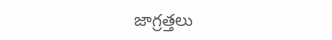జాగ్రత్తలు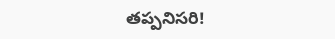తప్పనిసరి!